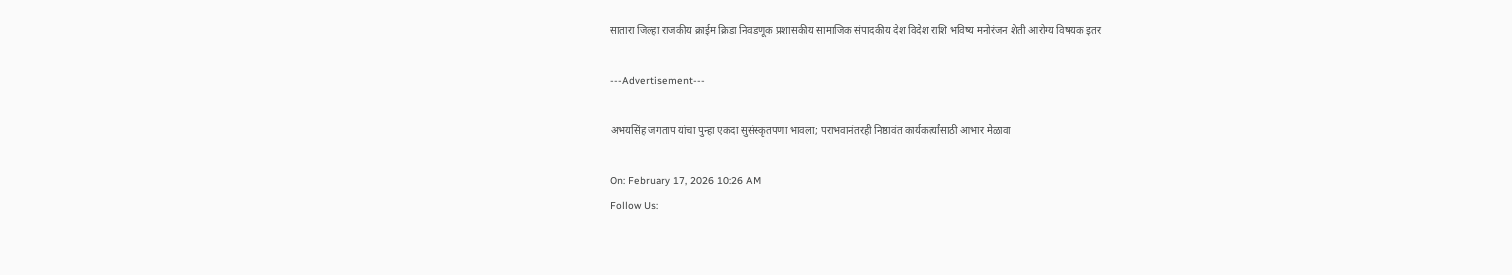सातारा जिल्हा राजकीय क्राईम क्रिडा निवडणूक प्रशासकीय सामाजिक संपादकीय देश विदेश राशि भविष्य मनोरंजन शेती आरोग्य विषयक इतर

---Advertisement---

अभयसिंह जगताप यांचा पुन्हा एकदा सुसंस्कृतपणा भावला; पराभवानंतरही निष्ठावंत कार्यकर्त्यांसाठी आभार मेळावा

On: February 17, 2026 10:26 AM
Follow Us: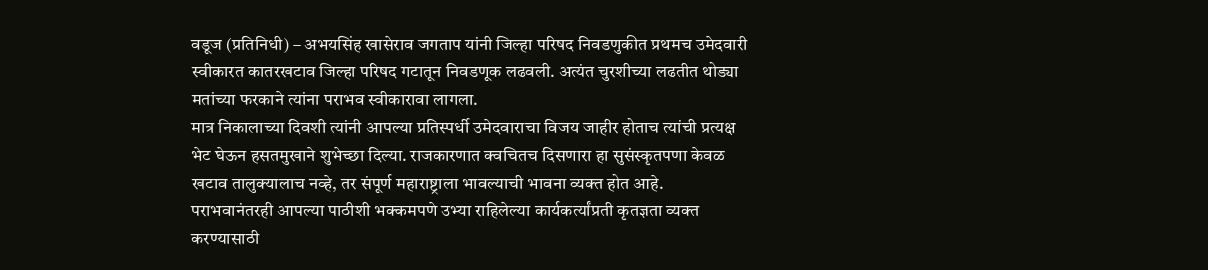वडूज (प्रतिनिधी) – अभयसिंह खासेराव जगताप यांनी जिल्हा परिषद निवडणुकीत प्रथमच उमेदवारी स्वीकारत कातरखटाव जिल्हा परिषद गटातून निवडणूक लढवली. अत्यंत चुरशीच्या लढतीत थोड्या मतांच्या फरकाने त्यांना पराभव स्वीकारावा लागला.
मात्र निकालाच्या दिवशी त्यांनी आपल्या प्रतिस्पर्धी उमेदवाराचा विजय जाहीर होताच त्यांची प्रत्यक्ष भेट घेऊन हसतमुखाने शुभेच्छा दिल्या. राजकारणात क्वचितच दिसणारा हा सुसंस्कृतपणा केवळ खटाव तालुक्यालाच नव्हे, तर संपूर्ण महाराष्ट्राला भावल्याची भावना व्यक्त होत आहे.
पराभवानंतरही आपल्या पाठीशी भक्कमपणे उभ्या राहिलेल्या कार्यकर्त्यांप्रती कृतज्ञता व्यक्त करण्यासाठी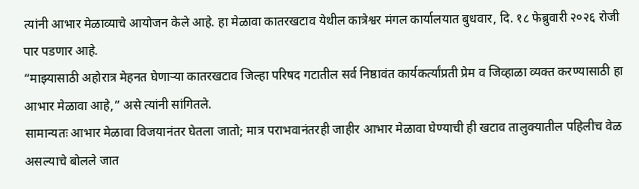त्यांनी आभार मेळाव्याचे आयोजन केले आहे. हा मेळावा कातरखटाव येथील कात्रेश्वर मंगल कार्यालयात बुधवार, दि. १८ फेब्रुवारी २०२६ रोजी पार पडणार आहे.
“माझ्यासाठी अहोरात्र मेहनत घेणाऱ्या कातरखटाव जिल्हा परिषद गटातील सर्व निष्ठावंत कार्यकर्त्यांप्रती प्रेम व जिव्हाळा व्यक्त करण्यासाठी हा आभार मेळावा आहे,” असे त्यांनी सांगितले.
सामान्यतः आभार मेळावा विजयानंतर घेतला जातो; मात्र पराभवानंतरही जाहीर आभार मेळावा घेण्याची ही खटाव तालुक्यातील पहिलीच वेळ असल्याचे बोलले जात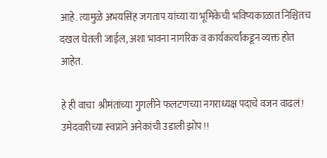आहे. त्यामुळे अभयसिंह जगताप यांच्या या भूमिकेची भविष्यकाळात निश्चितच दखल घेतली जाईल, अशा भावना नागरिक व कार्यकर्त्यांकडून व्यक्त होत आहेत.

हे ही वाचा  श्रीमंतांच्या गुगलीने फलटणच्या नगराध्यक्ष पदाचे वजन वाढलं! उमेदवारीच्या स्वप्नाने अनेकांची उडाली झोप!!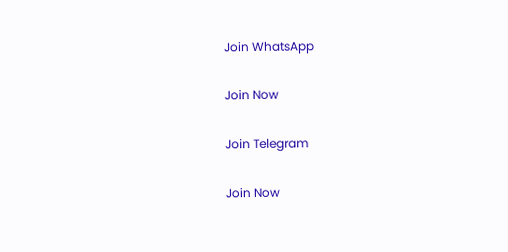Join WhatsApp

Join Now

Join Telegram

Join Now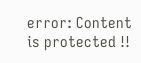error: Content is protected !!